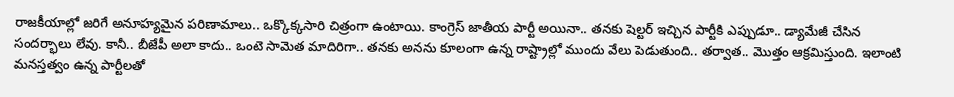రాజకీయాల్లో జరిగే అనూహ్యమైన పరిణామాలు.. ఒక్కొక్కసారి చిత్రంగా ఉంటాయి. కాంగ్రెస్ జాతీయ పార్టీ అయినా.. తనకు షెల్టర్ ఇచ్చిన పార్టీకి ఎప్పుడూ.. డ్యామేజీ చేసిన సందర్భాలు లేవు. కానీ.. బీజేపీ అలా కాదు.. ఒంటె సామెత మాదిరిగా.. తనకు అనను కూలంగా ఉన్న రాష్ట్రాల్లో ముందు వేలు పెడుతుంది.. తర్వాత.. మొత్తం ఆక్రమిస్తుంది. ఇలాంటి మనస్తత్వం ఉన్న పార్టీలతో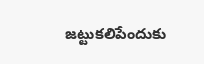జట్టుకలిపేందుకు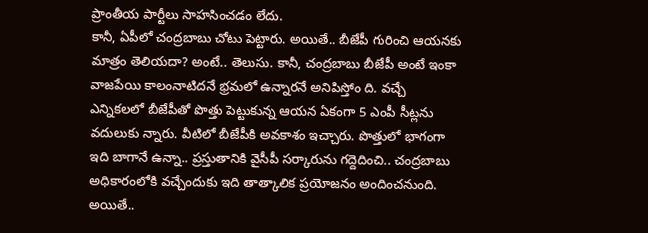ప్రాంతీయ పార్టీలు సాహసించడం లేదు.
కానీ, ఏపీలో చంద్రబాబు చోటు పెట్టారు. అయితే.. బీజేపీ గురించి ఆయనకు మాత్రం తెలియదా? అంటే.. తెలుసు. కానీ, చంద్రబాబు బీజేపీ అంటే ఇంకా వాజపేయి కాలంనాటిదనే భ్రమలో ఉన్నారనే అనిపిస్తోం ది. వచ్చే ఎన్నికలలో బీజేపీతో పొత్తు పెట్టుకున్న ఆయన ఏకంగా 5 ఎంపీ సీట్లను వదులుకు న్నారు. వీటిలో బీజేపీకి అవకాశం ఇచ్చారు. పొత్తులో భాగంగా ఇది బాగానే ఉన్నా.. ప్రస్తుతానికి వైసీపీ సర్కారును గద్దెదించి.. చంద్రబాబు అధికారంలోకి వచ్చేందుకు ఇది తాత్కాలిక ప్రయోజనం అందించనుంది.
అయితే..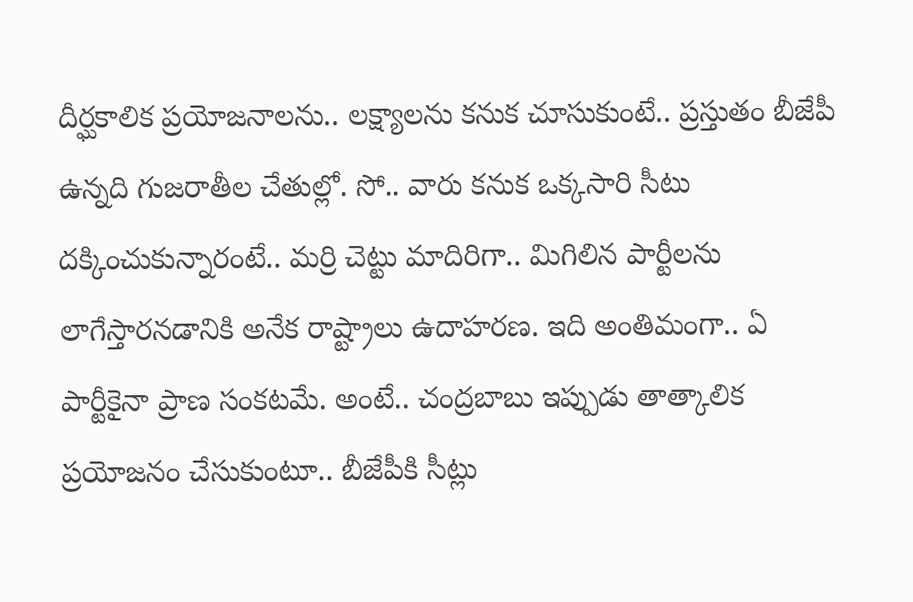దీర్ఘకాలిక ప్రయోజనాలను.. లక్ష్యాలను కనుక చూసుకుంటే.. ప్రస్తుతం బీజేపీ ఉన్నది గుజరాతీల చేతుల్లో. సో.. వారు కనుక ఒక్కసారి సీటు దక్కించుకున్నారంటే.. మర్రి చెట్టు మాదిరిగా.. మిగిలిన పార్టీలను లాగేస్తారనడానికి అనేక రాష్ట్రాలు ఉదాహరణ. ఇది అంతిమంగా.. ఏ పార్టీకైనా ప్రాణ సంకటమే. అంటే.. చంద్రబాబు ఇప్పుడు తాత్కాలిక ప్రయోజనం చేసుకుంటూ.. బీజేపీకి సీట్లు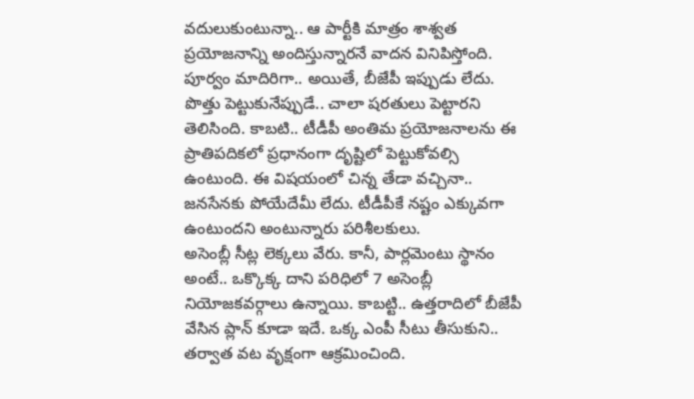వదులుకుంటున్నా.. ఆ పార్టీకి మాత్రం శాశ్వత ప్రయోజనాన్ని అందిస్తున్నారనే వాదన వినిపిస్తోంది.
పూర్వం మాదిరిగా.. అయితే, బీజేపీ ఇప్పుడు లేదు. పొత్తు పెట్టుకునేప్పుడే.. చాలా షరతులు పెట్టారని తెలిసింది. కాబటి.. టీడీపీ అంతిమ ప్రయోజనాలను ఈ ప్రాతిపదికలో ప్రధానంగా దృష్టిలో పెట్టుకోవల్సి ఉంటుంది. ఈ విషయంలో చిన్న తేడా వచ్చినా.. జనసేనకు పోయేదేమీ లేదు. టీడీపీకే నష్టం ఎక్కువగా ఉంటుందని అంటున్నారు పరిశీలకులు.
అసెంబ్లీ సీట్ల లెక్కలు వేరు. కానీ, పార్లమెంటు స్థానం అంటే.. ఒక్కొక్క దాని పరిధిలో 7 అసెంబ్లీ నియోజకవర్గాలు ఉన్నాయి. కాబట్టి.. ఉత్తరాదిలో బీజేపీ వేసిన ప్లాన్ కూడా ఇదే. ఒక్క ఎంపీ సీటు తీసుకుని.. తర్వాత వట వృక్షంగా ఆక్రమించింది.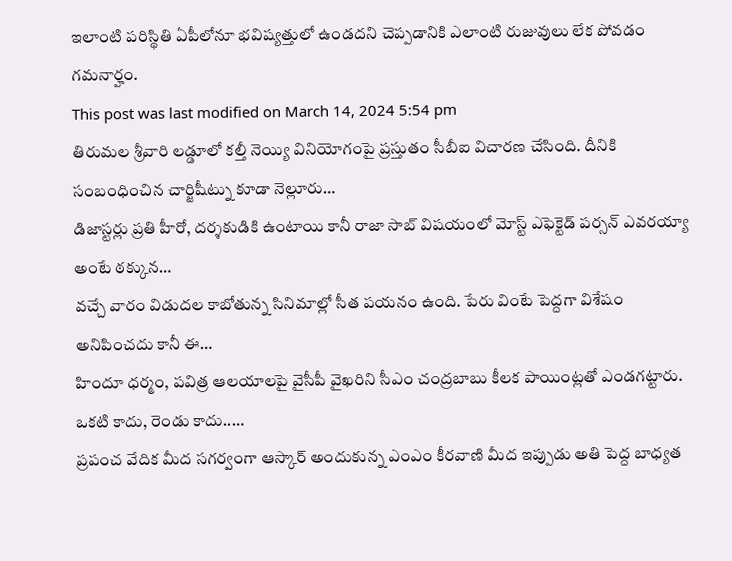ఇలాంటి పరిస్థితి ఏపీలోనూ భవిష్యత్తులో ఉండదని చెప్పడానికి ఎలాంటి రుజువులు లేక పోవడం గమనార్హం.
This post was last modified on March 14, 2024 5:54 pm
తిరుమల శ్రీవారి లడ్డూలో కల్తీ నెయ్యి వినియోగంపై ప్రస్తుతం సీబీఐ విచారణ చేసింది. దీనికి సంబంధించిన చార్జిషీట్ను కూడా నెల్లూరు…
డిజాస్టర్లు ప్రతి హీరో, దర్శకుడికి ఉంటాయి కానీ రాజా సాబ్ విషయంలో మోస్ట్ ఎఫెక్టెడ్ పర్సన్ ఎవరయ్యా అంటే ఠక్కున…
వచ్చే వారం విడుదల కాబోతున్న సినిమాల్లో సీత పయనం ఉంది. పేరు వింటే పెద్దగా విశేషం అనిపించదు కానీ ఈ…
హిందూ ధర్మం, పవిత్ర ఆలయాలపై వైసీపీ వైఖరిని సీఎం చంద్రబాబు కీలక పాయింట్లతో ఎండగట్టారు. ఒకటి కాదు, రెండు కాదు..…
ప్రపంచ వేదిక మీద సగర్వంగా ఆస్కార్ అందుకున్న ఎంఎం కీరవాణి మీద ఇప్పుడు అతి పెద్ద బాధ్యత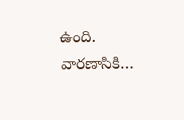ఉంది. వారణాసికి…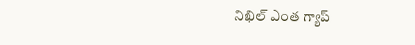నిఖిల్ ఎంత గ్యాప్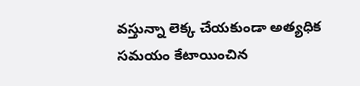వస్తున్నా లెక్క చేయకుండా అత్యధిక సమయం కేటాయించిన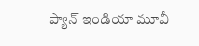ప్యాన్ ఇండియా మూవీ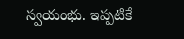స్వయంభు. ఇప్పటికే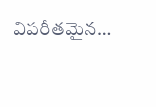విపరీతమైన…